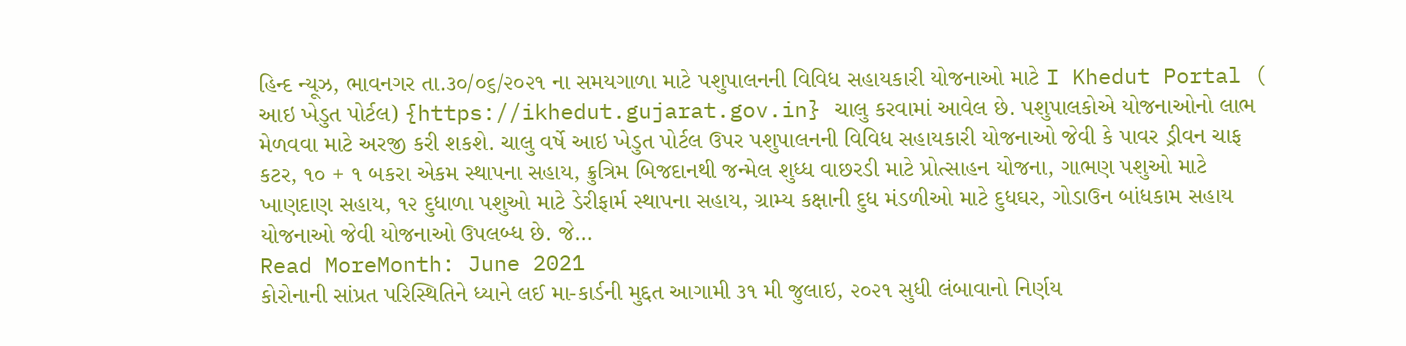હિન્દ ન્યૂઝ, ભાવનગર તા.૩૦/૦૬/૨૦૨૧ ના સમયગાળા માટે પશુપાલનની વિવિધ સહાયકારી યોજનાઓ માટે I Khedut Portal ( આઇ ખેડુત પોર્ટલ) {https://ikhedut.gujarat.gov.in} ચાલુ કરવામાં આવેલ છે. પશુપાલકોએ યોજનાઓનો લાભ મેળવવા માટે અરજી કરી શકશે. ચાલુ વર્ષે આઇ ખેડુત પોર્ટલ ઉપર પશુપાલનની વિવિધ સહાયકારી યોજનાઓ જેવી કે પાવર ડ્રીવન ચાફ કટર, ૧૦ + ૧ બકરા એકમ સ્થાપના સહાય, ક્રુત્રિમ બિજદાનથી જન્મેલ શુધ્ધ વાછરડી માટે પ્રોત્સાહન યોજના, ગાભણ પશુઓ માટે ખાણદાણ સહાય, ૧૨ દુધાળા પશુઓ માટે ડેરીફાર્મ સ્થાપના સહાય, ગ્રામ્ય કક્ષાની દુધ મંડળીઓ માટે દુધઘર, ગોડાઉન બાંધકામ સહાય યોજનાઓ જેવી યોજનાઓ ઉપલબ્ધ છે. જે…
Read MoreMonth: June 2021
કોરોનાની સાંપ્રત પરિસ્થિતિને ધ્યાને લઈ મા-કાર્ડની મુદ્દત આગામી ૩૧ મી જુલાઇ, ૨૦૨૧ સુધી લંબાવાનો નિર્ણય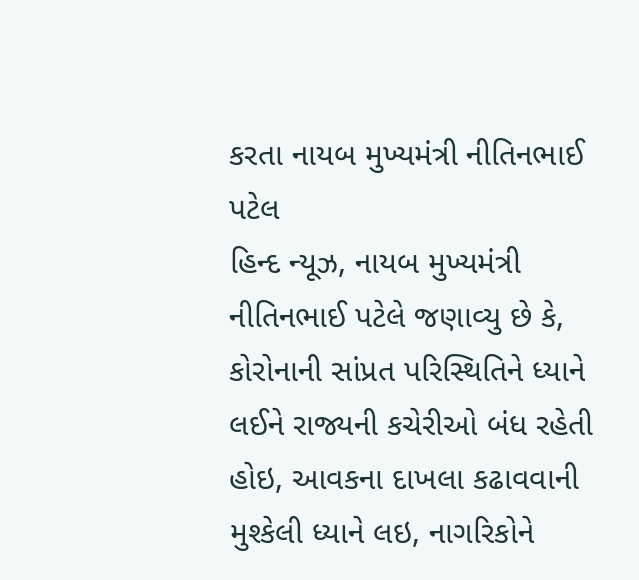કરતા નાયબ મુખ્યમંત્રી નીતિનભાઈ પટેલ
હિન્દ ન્યૂઝ, નાયબ મુખ્યમંત્રી નીતિનભાઈ પટેલે જણાવ્યુ છે કે, કોરોનાની સાંપ્રત પરિસ્થિતિને ધ્યાને લઈને રાજ્યની કચેરીઓ બંધ રહેતી હોઇ, આવકના દાખલા કઢાવવાની મુશ્કેલી ધ્યાને લઇ, નાગરિકોને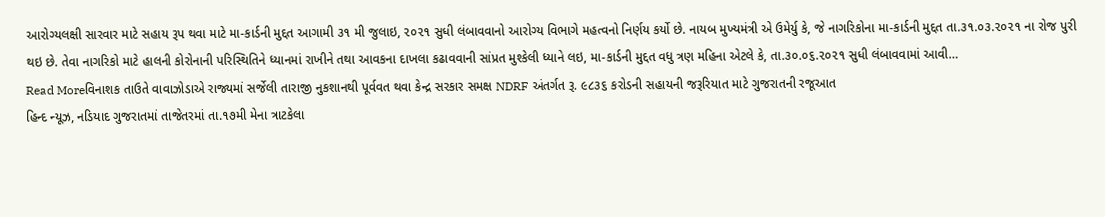આરોગ્યલક્ષી સારવાર માટે સહાય રૂપ થવા માટે મા-કાર્ડની મુદ્દત આગામી ૩૧ મી જુલાઇ, ૨૦૨૧ સુધી લંબાવવાનો આરોગ્ય વિભાગે મહત્વનો નિર્ણય કર્યો છે. નાયબ મુખ્યમંત્રી એ ઉમેર્યુ કે, જે નાગરિકોના મા-કાર્ડની મુદ્દત તા.૩૧.૦૩.૨૦૨૧ ના રોજ પુરી થઇ છે. તેવા નાગરિકો માટે હાલની કોરોનાની પરિસ્થિતિને ધ્યાનમાં રાખીને તથા આવકના દાખલા કઢાવવાની સાંપ્રત મુશ્કેલી ધ્યાને લઇ, મા-કાર્ડની મુદ્દત વધુ ત્રણ મહિના એટલે કે, તા.૩૦.૦૬.૨૦૨૧ સુધી લંબાવવામાં આવી…
Read Moreવિનાશક તાઉતે વાવાઝોડાએ રાજ્યમાં સર્જેલી તારાજી નુકશાનથી પૂર્વવત થવા કેન્દ્ર સરકાર સમક્ષ NDRF અંતર્ગત રૂ. ૯૮૩૬ કરોડની સહાયની જરૂરિયાત માટે ગુજરાતની રજૂઆત
હિન્દ ન્યૂઝ, નડિયાદ ગુજરાતમાં તાજેતરમાં તા.૧૭મી મેના ત્રાટકેલા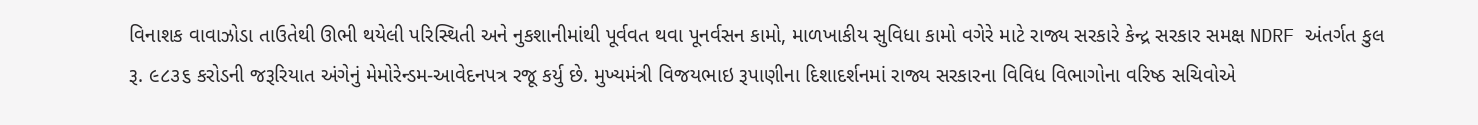વિનાશક વાવાઝોડા તાઉતેથી ઊભી થયેલી પરિસ્થિતી અને નુકશાનીમાંથી પૂર્વવત થવા પૂનર્વસન કામો, માળખાકીય સુવિધા કામો વગેરે માટે રાજ્ય સરકારે કેન્દ્ર સરકાર સમક્ષ NDRF અંતર્ગત કુલ રૂ. ૯૮૩૬ કરોડની જરૂરિયાત અંગેનું મેમોરેન્ડમ-આવેદનપત્ર રજૂ કર્યુ છે. મુખ્યમંત્રી વિજયભાઇ રૂપાણીના દિશાદર્શનમાં રાજ્ય સરકારના વિવિધ વિભાગોના વરિષ્ઠ સચિવોએ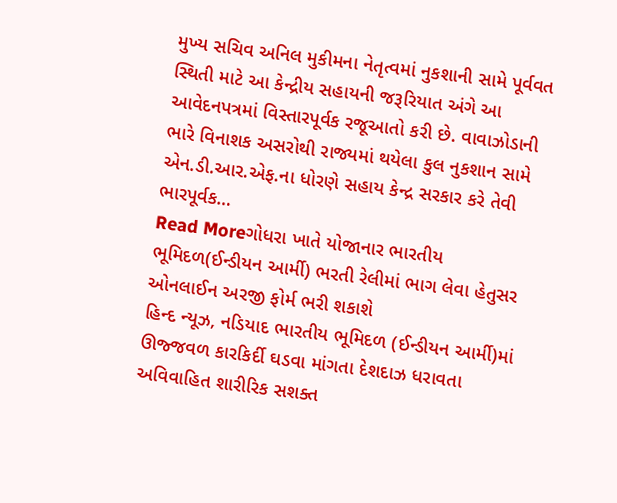મુખ્ય સચિવ અનિલ મુકીમના નેતૃત્વમાં નુકશાની સામે પૂર્વવત સ્થિતી માટે આ કેન્દ્રીય સહાયની જરૂરિયાત અંગે આ આવેદનપત્રમાં વિસ્તારપૂર્વક રજૂઆતો કરી છે. વાવાઝોડાની ભારે વિનાશક અસરોથી રાજ્યમાં થયેલા કુલ નુકશાન સામે એન.ડી.આર.એફ.ના ધોરણે સહાય કેન્દ્ર સરકાર કરે તેવી ભારપૂર્વક…
Read Moreગોધરા ખાતે યોજાનાર ભારતીય ભૂમિદળ(ઈન્ડીયન આર્મી) ભરતી રેલીમાં ભાગ લેવા હેતુસર ઓનલાઈન અરજી ફોર્મ ભરી શકાશે
હિન્દ ન્યૂઝ, નડિયાદ ભારતીય ભૂમિદળ (ઈન્ડીયન આર્મી)માં ઊજ્જવળ કારકિર્દી ઘડવા માંગતા દેશદાઝ ધરાવતા અવિવાહિત શારીરિક સશક્ત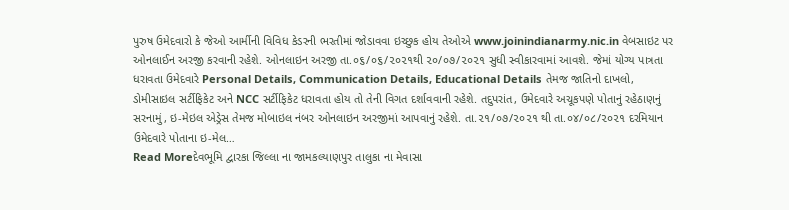પુરુષ ઉમેદવારો કે જેઓ આર્મીની વિવિધ કેડરની ભરતીમાં જોડાવવા ઇચ્છુક હોય તેઓએ www.joinindianarmy.nic.in વેબસાઇટ પર ઓનલાઈન અરજી કરવાની રહેશે. ઓનલાઇન અરજી તા.૦૬/૦૬/૨૦૨૧થી ૨૦/૦૭/૨૦૨૧ સુધી સ્વીકારવામાં આવશે. જેમાં યોગ્ય પાત્રતા ધરાવતા ઉમેદવારે Personal Details, Communication Details, Educational Details તેમજ જાતિનો દાખલો, ડોમીસાઇલ સર્ટીફિકેટ અને NCC સર્ટીફિકેટ ધરાવતા હોય તો તેની વિગત દર્શાવવાની રહેશે. તદુપરાંત, ઉમેદવારે અચૂકપણે પોતાનું રહેઠાણનું સરનામું, ઇ-મેઇલ એડ્રેસ તેમજ મોબાઇલ નંબર ઓનલાઇન અરજીમાં આપવાનું રહેશે. તા.૨૧/૦૭/૨૦૨૧ થી તા.૦૪/૦૮/૨૦૨૧ દરમિયાન ઉમેદવારે પોતાના ઇ-મેલ…
Read Moreદેવભૂમિ દ્વારકા જિલ્લા ના જામકલ્યાણપુર તાલુકા ના મેવાસા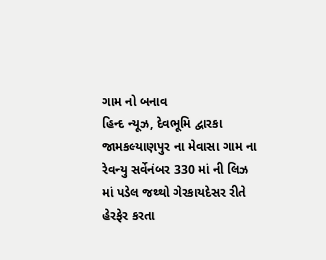ગામ નો બનાવ
હિન્દ ન્યૂઝ, દેવભૂમિ દ્વારકા જામકલ્યાણપુર ના મેવાસા ગામ ના રેવન્યુ સર્વેનંબર 330 માં ની લિઝ માં પડેલ જથ્થો ગેરકાયદેસર રીતે હેરફેર કરતા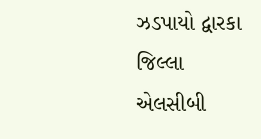ઝડપાયો દ્વારકા જિલ્લા એલસીબી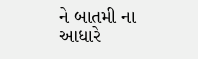ને બાતમી ના આધારે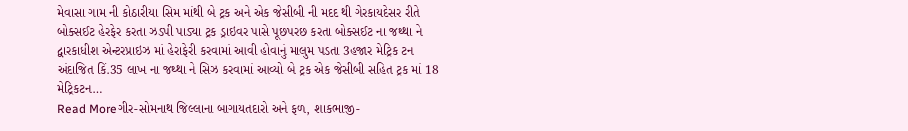મેવાસા ગામ ની કોઠારીયા સિમ માંથી બે ટ્રક અને એક જેસીબી ની મદદ થી ગેરકાયદેસર રીતે બોક્સઈટ હેરફેર કરતા ઝડપી પાડ્યા ટ્રક ડ્રાઇવર પાસે પૂછપરછ કરતા બોક્સઈટ ના જથ્થા ને દ્વારકાધીશ એન્ટરપ્રાઇઝ માં હેરાફેરી કરવામાં આવી હોવાનું માલુમ પડતા 3હજાર મેટ્રિક ટન અંદાજિત કિં.35 લાખ ના જથ્થા ને સિઝ કરવામાં આવ્યો બે ટ્રક એક જેસીબી સહિત ટ્રક માં 18 મેટ્રિકટન…
Read Moreગીર-સોમનાથ જિલ્લાના બાગાયતદારો અને ફળ, શાકભાજી-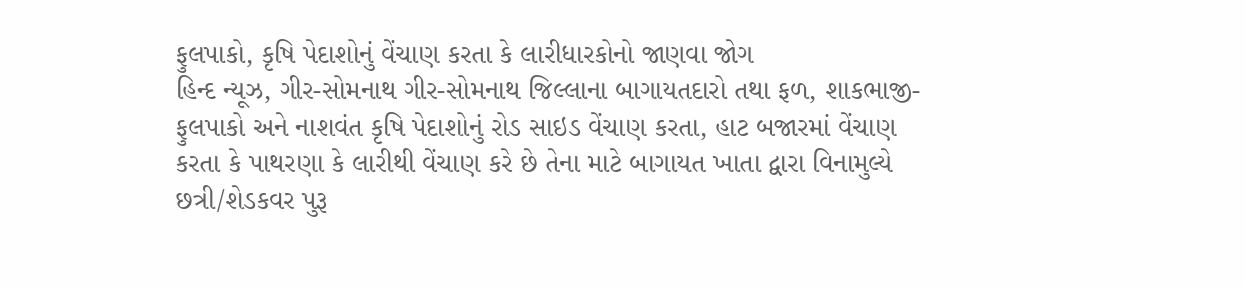ફુલપાકો, કૃષિ પેદાશોનું વેંચાણ કરતા કે લારીધારકોનો જાણવા જોગ
હિન્દ ન્યૂઝ, ગીર-સોમનાથ ગીર-સોમનાથ જિલ્લાના બાગાયતદારો તથા ફળ, શાકભાજી-ફુલપાકો અને નાશવંત કૃષિ પેદાશોનું રોડ સાઇડ વેંચાણ કરતા, હાટ બજારમાં વેંચાણ કરતા કે પાથરણા કે લારીથી વેંચાણ કરે છે તેના માટે બાગાયત ખાતા દ્વારા વિનામુલ્યે છત્રી/શેડકવર પુરૂ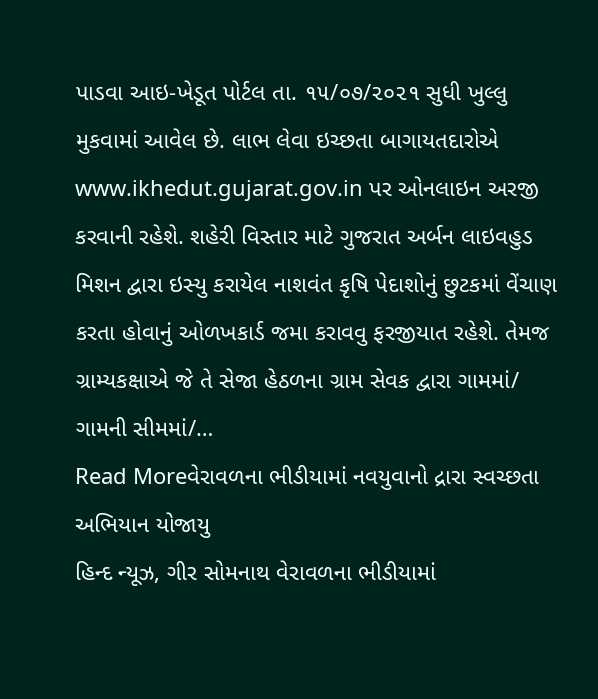પાડવા આઇ-ખેડૂત પોર્ટલ તા. ૧૫/૦૭/૨૦૨૧ સુધી ખુલ્લુ મુકવામાં આવેલ છે. લાભ લેવા ઇચ્છતા બાગાયતદારોએ www.ikhedut.gujarat.gov.in પર ઓનલાઇન અરજી કરવાની રહેશે. શહેરી વિસ્તાર માટે ગુજરાત અર્બન લાઇવહુડ મિશન દ્વારા ઇસ્યુ કરાયેલ નાશવંત કૃષિ પેદાશોનું છુટકમાં વેંચાણ કરતા હોવાનું ઓળખકાર્ડ જમા કરાવવુ ફરજીયાત રહેશે. તેમજ ગ્રામ્યકક્ષાએ જે તે સેજા હેઠળના ગ્રામ સેવક દ્વારા ગામમાં/ ગામની સીમમાં/…
Read Moreવેરાવળના ભીડીયામાં નવયુવાનો દ્રારા સ્વચ્છતા અભિયાન યોજાયુ
હિન્દ ન્યૂઝ, ગીર સોમનાથ વેરાવળના ભીડીયામાં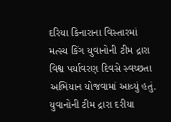દરિયા કિનારાના વિસ્તારમાં મત્સ્ય કિંગ યુવાનોની ટીમ દ્રારા વિશ્વ પર્યાવરણ દિવસે સ્વચ્છતા અભિયાન યોજવામાં આવ્યું હતું. યુવાનોની ટીમ દ્રારા દરીયા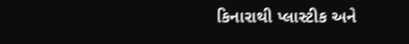કિનારાથી પ્લાસ્ટીક અને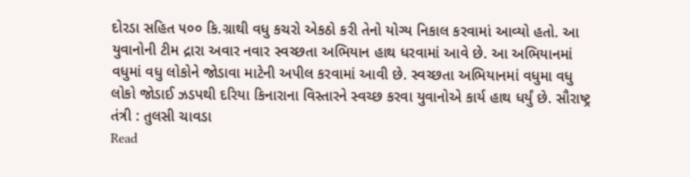દોરડા સહિત ૫૦૦ કિ.ગ્રાથી વધુ કચરો એકઠો કરી તેનો યોગ્ય નિકાલ કરવામાં આવ્યો હતો. આ યુવાનોની ટીમ દ્રારા અવાર નવાર સ્વચ્છતા અભિયાન હાથ ધરવામાં આવે છે. આ અભિયાનમાં વધુમાં વધુ લોકોને જોડાવા માટેની અપીલ કરવામાં આવી છે. સ્વચ્છતા અભિયાનમાં વધુમા વધુ લોકો જોડાઈ ઝડપથી દરિયા કિનારાના વિસ્તારને સ્વચ્છ કરવા યુવાનોએ કાર્ય હાથ ધર્યું છે. સૌરાષ્ટ્ર તંત્રી : તુલસી ચાવડા
Read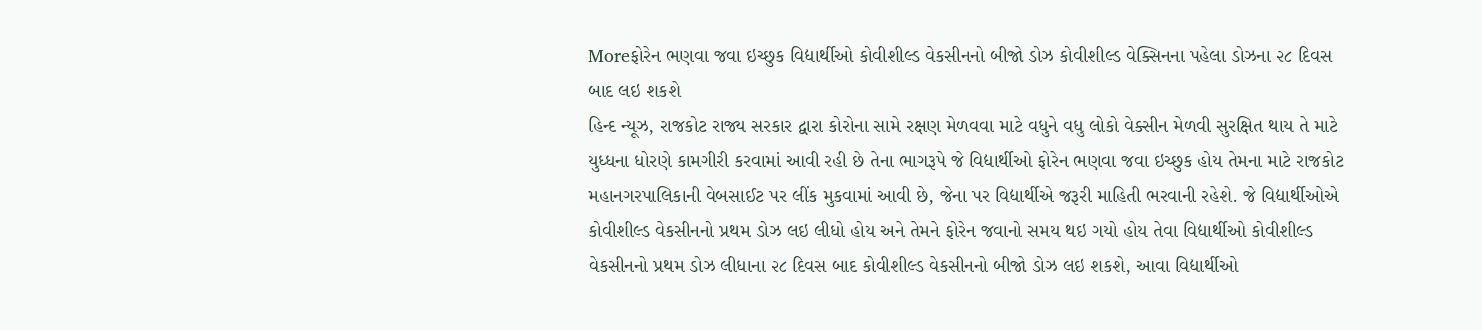Moreફોરેન ભણવા જવા ઇચ્છુક વિદ્યાર્થીઓ કોવીશીલ્ડ વેકસીનનો બીજો ડોઝ કોવીશીલ્ડ વેક્સિનના પહેલા ડોઝના ૨૮ દિવસ બાદ લઇ શકશે
હિન્દ ન્યૂઝ, રાજકોટ રાજ્ય સરકાર દ્વારા કોરોના સામે રક્ષણ મેળવવા માટે વધુને વધુ લોકો વેક્સીન મેળવી સુરક્ષિત થાય તે માટે યુધ્ધના ધોરણે કામગીરી કરવામાં આવી રહી છે તેના ભાગરૂપે જે વિદ્યાર્થીઓ ફોરેન ભણવા જવા ઇચ્છુક હોય તેમના માટે રાજકોટ મહાનગરપાલિકાની વેબસાઈટ પર લીંક મુકવામાં આવી છે, જેના પર વિદ્યાર્થીએ જરૂરી માહિતી ભરવાની રહેશે. જે વિદ્યાર્થીઓએ કોવીશીલ્ડ વેકસીનનો પ્રથમ ડોઝ લઇ લીધો હોય અને તેમને ફોરેન જવાનો સમય થઇ ગયો હોય તેવા વિદ્યાર્થીઓ કોવીશીલ્ડ વેકસીનનો પ્રથમ ડોઝ લીધાના ૨૮ દિવસ બાદ કોવીશીલ્ડ વેકસીનનો બીજો ડોઝ લઇ શકશે, આવા વિદ્યાર્થીઓ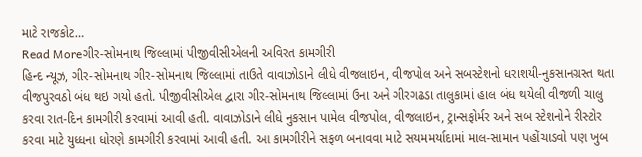માટે રાજકોટ…
Read Moreગીર-સોમનાથ જિલ્લામાં પીજીવીસીએલની અવિરત કામગીરી
હિન્દ ન્યૂઝ, ગીર-સોમનાથ ગીર-સોમનાથ જિલ્લામાં તાઉતે વાવાઝોડાને લીધે વીજલાઇન, વીજપોલ અને સબસ્ટેશનો ધરાશયી-નુકસાનગ્રસ્ત થતા વીજપુરવઠો બંધ થઇ ગયો હતો. પીજીવીસીએલ દ્વારા ગીર-સોમનાથ જિલ્લામાં ઉના અને ગીરગઢડા તાલુકામાં હાલ બંધ થયેલી વીજળી ચાલુ કરવા રાત-દિન કામગીરી કરવામાં આવી હતી. વાવાઝોડાને લીધે નુકસાન પામેલ વીજપોલ, વીજલાઇન, ટ્રાન્સફોર્મર અને સબ સ્ટેશનોને રીસ્ટોર કરવા માટે યુધ્ધના ધોરણે કામગીરી કરવામાં આવી હતી. આ કામગીરીને સફળ બનાવવા માટે સયમમર્યાદામાં માલ-સામાન પહોંચાડવો પણ ખુબ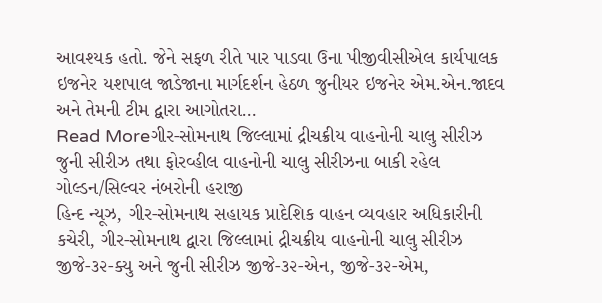આવશ્યક હતો. જેને સફળ રીતે પાર પાડવા ઉના પીજીવીસીએલ કાર્યપાલક ઇજનેર યશપાલ જાડેજાના માર્ગદર્શન હેઠળ જુનીયર ઇજનેર એમ.એન.જાદવ અને તેમની ટીમ દ્વારા આગોતરા…
Read Moreગીર-સોમનાથ જિલ્લામાં દ્રીચક્રીય વાહનોની ચાલુ સીરીઝ જુની સીરીઝ તથા ફોરવ્હીલ વાહનોની ચાલુ સીરીઝના બાકી રહેલ ગોલ્ડન/સિલ્વર નંબરોની હરાજી
હિન્દ ન્યૂઝ, ગીર-સોમનાથ સહાયક પ્રાદેશિક વાહન વ્યવહાર અધિકારીની કચેરી, ગીર-સોમનાથ દ્વારા જિલ્લામાં દ્રીચક્રીય વાહનોની ચાલુ સીરીઝ જીજે-૩૨-ક્યુ અને જુની સીરીઝ જીજે-૩૨-એન, જીજે-૩૨-એમ,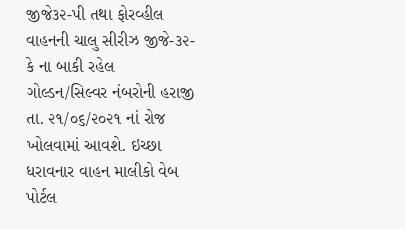જીજે૩૨-પી તથા ફોરવ્હીલ વાહનની ચાલુ સીરીઝ જીજે-૩૨-કે ના બાકી રહેલ ગોલ્ડન/સિલ્વર નંબરોની હરાજી તા. ૨૧/૦૬/૨૦૨૧ નાં રોજ ખોલવામાં આવશે. ઇચ્છા ધરાવનાર વાહન માલીકો વેબ પોર્ટલ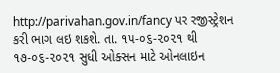http://parivahan.gov.in/fancy પર રજીસ્ટ્રેશન કરી ભાગ લઇ શકશે. તા. ૧૫-૦૬-૨૦૨૧ થી ૧૭-૦૬-૨૦૨૧ સુધી ઓક્સન માટે ઓનલાઇન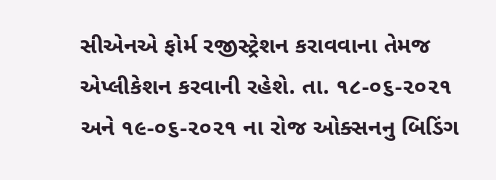સીએનએ ફોર્મ રજીસ્ટ્રેશન કરાવવાના તેમજ એપ્લીકેશન કરવાની રહેશે. તા. ૧૮-૦૬-૨૦૨૧ અને ૧૯-૦૬-૨૦૨૧ ના રોજ ઓક્સનનુ બિડિંગ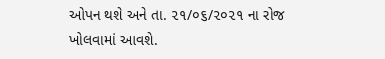ઓપન થશે અને તા. ૨૧/૦૬/૨૦૨૧ ના રોજ ખોલવામાં આવશે.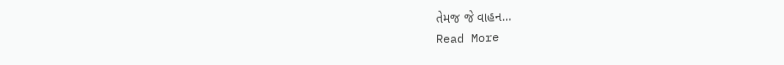તેમજ જે વાહન…
Read More